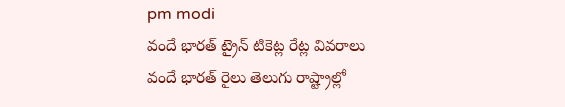pm modi
వందే భారత్ ట్రైన్ టికెట్ల రేట్ల వివరాలు
వందే భారత్ రైలు తెలుగు రాష్ట్రాల్లో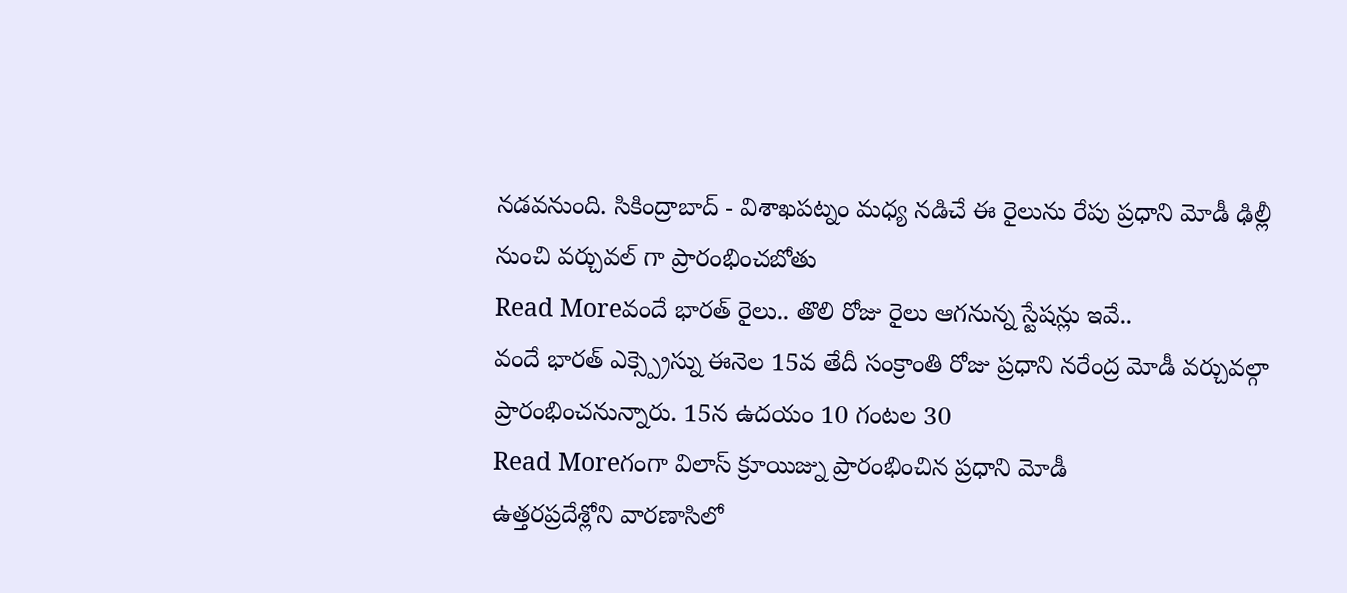నడవనుంది. సికింద్రాబాద్ - విశాఖపట్నం మధ్య నడిచే ఈ రైలును రేపు ప్రధాని మోడీ ఢిల్లీ నుంచి వర్చువల్ గా ప్రారంభించబోతు
Read Moreవందే భారత్ రైలు.. తొలి రోజు రైలు ఆగనున్న స్టేషన్లు ఇవే..
వందే భారత్ ఎక్స్ప్రెస్ను ఈనెల 15వ తేదీ సంక్రాంతి రోజు ప్రధాని నరేంద్ర మోడీ వర్చువల్గా ప్రారంభించనున్నారు. 15న ఉదయం 10 గంటల 30
Read Moreగంగా విలాస్ క్రూయిజ్ను ప్రారంభించిన ప్రధాని మోడీ
ఉత్తరప్రదేశ్లోని వారణాసిలో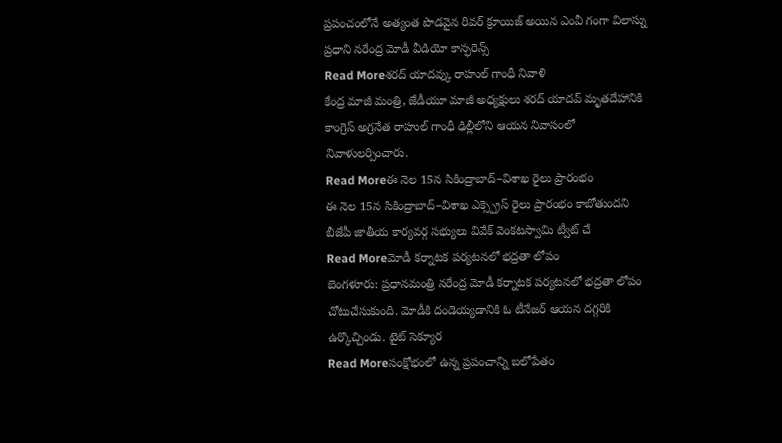ప్రపంచంలోనే అత్యంత పొడవైన రివర్ క్రూయిజ్ అయిన ఎంవీ గంగా విలాస్ను ప్రధాని నరేంద్ర మోడీ వీడియో కాన్ఫరెన్స్
Read Moreశరద్ యాదవ్కు రాహుల్ గాంధీ నివాళి
కేంద్ర మాజీ మంత్రి, జేడీయూ మాజీ అధ్యక్షులు శరద్ యాదవ్ మృతదేహానికి కాంగ్రెస్ అగ్రనేత రాహుల్ గాంధీ ఢిల్లీలోని ఆయన నివాసంలో నివాళులర్పించారు.
Read Moreఈ నెల 15న సికింద్రాబాద్–విశాఖ రైలు ప్రారంభం
ఈ నెల 15న సికింద్రాబాద్–విశాఖ ఎక్స్ప్రెస్ రైలు ప్రారంభం కాబోతుందని బీజేపీ జాతీయ కార్యవర్గ సభ్యులు వివేక్ వెంకటస్వామి ట్వీట్ చే
Read Moreమోడీ కర్నాటక పర్యటనలో భద్రతా లోపం
బెంగళూరు: ప్రధానమంత్రి నరేంద్ర మోడీ కర్నాటక పర్యటనలో భద్రతా లోపం చోటుచేసుకుంది. మోడీకి దండెయ్యడానికి ఓ టీనేజర్ ఆయన దగ్గరికి ఉర్కొచ్చిండు. టైట్ సెక్యూర
Read Moreసంక్షోభంలో ఉన్న ప్రపంచాన్ని బలోపేతం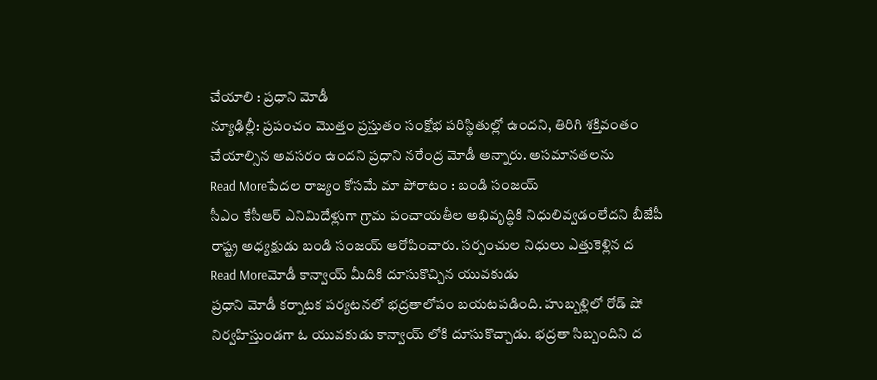చేయాలి : ప్రధాని మోడీ
న్యూఢిల్లీ: ప్రపంచం మొత్తం ప్రస్తుతం సంక్షోభ పరిస్థితుల్లో ఉందని, తిరిగి శక్తివంతం చేయాల్సిన అవసరం ఉందని ప్రధాని నరేంద్ర మోడీ అన్నారు. అసమానతలను
Read Moreపేదల రాజ్యం కోసమే మా పోరాటం : బండి సంజయ్
సీఎం కేసీఆర్ ఎనిమిదేళ్లుగా గ్రామ పంచాయతీల అభివృద్ధికి నిధులివ్వడంలేదని బీజేపీ రాష్ట్ర అధ్యక్షుడు బండి సంజయ్ ఆరోపించారు. సర్పంచుల నిధులు ఎత్తుకెళ్లిన ద
Read Moreమోడీ కాన్వాయ్ మీదికి దూసుకొచ్చిన యువకుడు
ప్రధాని మోడీ కర్నాటక పర్యటనలో భద్రతాలోపం బయటపడింది. హుబ్బళ్లిలో రోడ్ షో నిర్వహిస్తుండగా ఓ యువకుడు కాన్వాయ్ లోకి దూసుకొచ్చాడు. భద్రతా సిబ్బందిని ద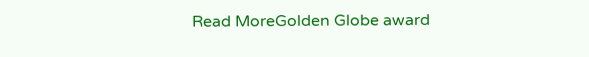Read MoreGolden Globe award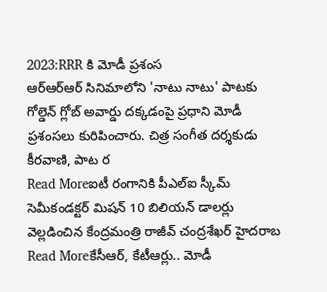2023:RRR కి మోడీ ప్రశంస
ఆర్ఆర్ఆర్ సినిమాలోని 'నాటు నాటు' పాటకు గోల్డెన్ గ్లోబ్ అవార్డు దక్కడంపై ప్రధాని మోడీ ప్రశంసలు కురిపించారు. చిత్ర సంగీత దర్శకుడు కీరవాణి, పాట ర
Read Moreఐటీ రంగానికి పీఎల్ఐ స్కీమ్
సెమీకండక్టర్ మిషన్ 10 బిలియన్ డాలర్లు వెల్లడించిన కేంద్రమంత్రి రాజీవ్ చంద్రశేఖర్ హైదరాబ
Read Moreకేసీఆర్, కేటీఆర్లు.. మోడీ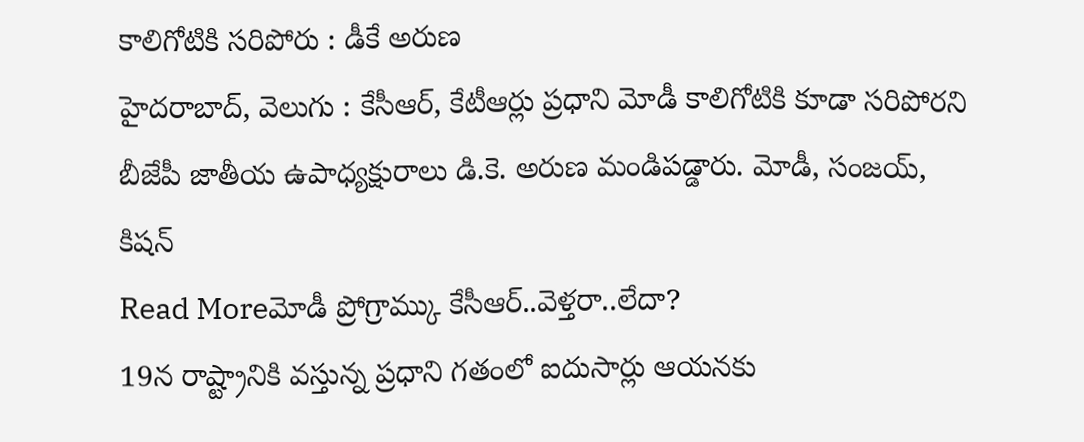కాలిగోటికి సరిపోరు : డీకే అరుణ
హైదరాబాద్, వెలుగు : కేసీఆర్, కేటీఆర్లు ప్రధాని మోడీ కాలిగోటికి కూడా సరిపోరని బీజేపీ జాతీయ ఉపాధ్యక్షురాలు డి.కె. అరుణ మండిపడ్డారు. మోడీ, సంజయ్, కిషన్
Read Moreమోడీ ప్రోగ్రామ్కు కేసీఆర్..వెళ్తరా..లేదా?
19న రాష్ట్రానికి వస్తున్న ప్రధాని గతంలో ఐదుసార్లు ఆయనకు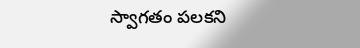స్వాగతం పలకని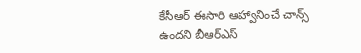కేసీఆర్ ఈసారి ఆహ్వానించే చాన్స్ ఉందని బీఆర్ఎస్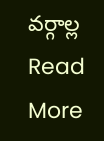వర్గాల్ల
Read More